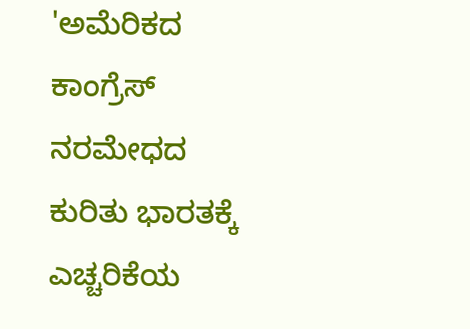'ಅಮೆರಿಕದ ಕಾಂಗ್ರೆಸ್ ನರಮೇಧದ ಕುರಿತು ಭಾರತಕ್ಕೆ ಎಚ್ಚರಿಕೆಯ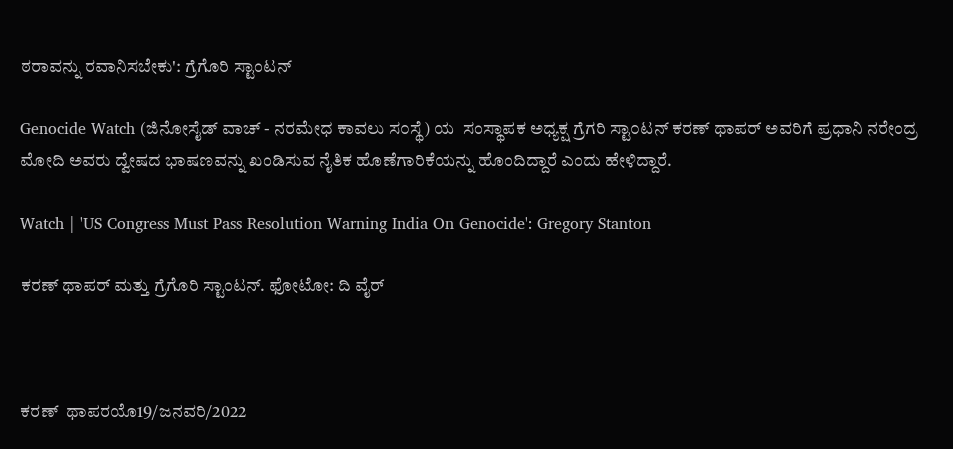ಠರಾವನ್ನು ರವಾನಿಸಬೇಕು': ಗ್ರೆಗೊರಿ ಸ್ಟಾಂಟನ್

Genocide Watch (ಜಿನೋಸೈಡ್ ವಾಚ್‌ - ನರಮೇಧ ಕಾವಲು ಸ೦ಸ್ಥೆ) ಯ  ಸಂಸ್ಥಾಪಕ ಅಧ್ಯಕ್ಷ ಗ್ರೆಗರಿ ಸ್ಟಾ೦ಟನ್ ಕರಣ್ ಥಾಪರ್ ಅವರಿಗೆ ಪ್ರಧಾನಿ ನರೇಂದ್ರ ಮೋದಿ ಅವರು ದ್ವೇಷದ ಭಾಷಣವನ್ನು ಖಂಡಿಸುವ ನೈತಿಕ ಹೊಣೆಗಾರಿಕೆಯನ್ನು ಹೊಂದಿದ್ದಾರೆ ಎಂದು ಹೇಳಿದ್ದಾರೆ.

Watch | 'US Congress Must Pass Resolution Warning India On Genocide': Gregory Stanton

ಕರಣ್ ಥಾಪರ್ ಮತ್ತು ಗ್ರೆಗೊರಿ ಸ್ಟಾಂಟನ್. ಫೋಟೋ: ದಿ ವೈರ್



ಕರಣ್  ಥಾಪರಯೊ19/ಜನವರಿ/2022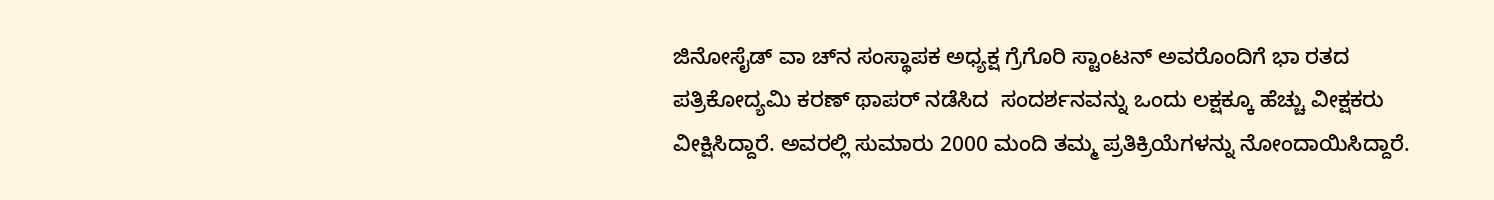ಜಿನೋಸೈಡ್ ವಾ ಚ್‌ನ ಸಂಸ್ಥಾಪಕ ಅಧ್ಯಕ್ಷ ಗ್ರೆಗೊರಿ ಸ್ಟಾಂಟನ್ ಅವರೊಂದಿಗೆ ಭಾ ರತದ ಪತ್ರಿಕೋದ್ಯಮಿ ಕರಣ್ ಥಾಪರ್ ನಡೆಸಿದ  ಸಂದರ್ಶನವನ್ನು ಒಂದು ಲಕ್ಷಕ್ಕೂ ಹೆಚ್ಚು ವೀಕ್ಷಕರು ವೀಕ್ಷಿಸಿದ್ದಾರೆ. ಅವರಲ್ಲಿ ಸುಮಾರು 2000 ಮಂದಿ ತಮ್ಮ ಪ್ರತಿಕ್ರಿಯೆಗಳನ್ನು ನೋಂದಾಯಿಸಿದ್ದಾರೆ.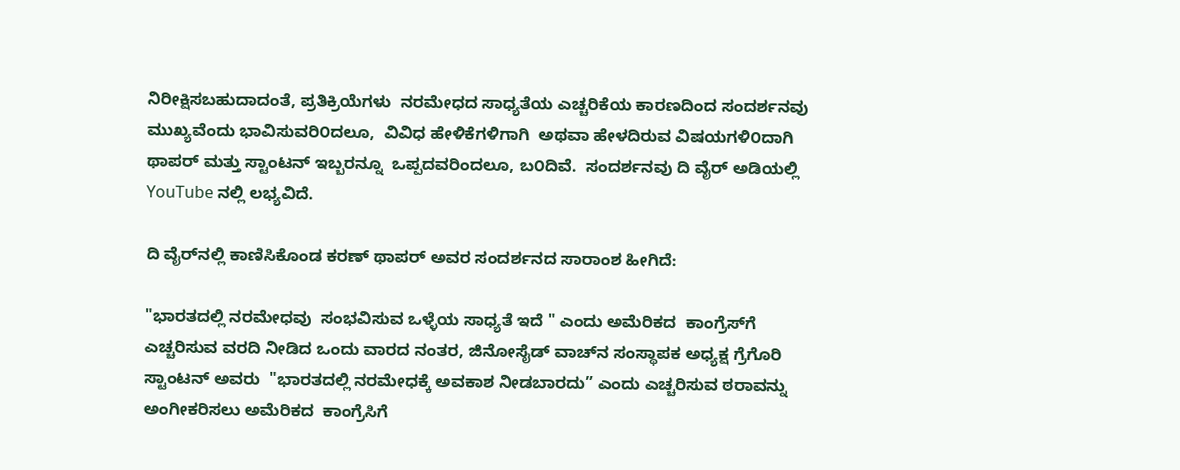ನಿರೀಕ್ಷಿಸಬಹುದಾದಂತೆ, ಪ್ರತಿಕ್ರಿಯೆಗಳು  ನರಮೇಧದ ಸಾಧ್ಯತೆಯ ಎಚ್ಚರಿಕೆಯ ಕಾರಣದಿಂದ ಸಂದರ್ಶನವು ಮುಖ್ಯವೆಂದು ಭಾವಿಸುವರಿ೦ದಲೂ,  ವಿವಿಧ ಹೇಳಿಕೆಗಳಿಗಾಗಿ  ಅಥವಾ ಹೇಳದಿರುವ ವಿಷಯಗಳಿ೦ದಾಗಿ ಥಾಪರ್ ಮತ್ತು ಸ್ಟಾಂಟನ್ ಇಬ್ಬರನ್ನೂ  ಒಪ್ಪದವರಿಂದಲೂ, ಬ೦ದಿವೆ.  ಸಂದರ್ಶನವು ದಿ ವೈರ್ ಅಡಿಯಲ್ಲಿ YouTube ನಲ್ಲಿ ಲಭ್ಯವಿದೆ.

ದಿ ವೈರ್‌ನಲ್ಲಿ ಕಾಣಿಸಿಕೊಂಡ ಕರಣ್ ಥಾಪರ್ ಅವರ ಸಂದರ್ಶನದ ಸಾರಾಂಶ ಹೀಗಿದೆ:

"ಭಾರತದಲ್ಲಿ ನರಮೇಧವು  ಸಂಭವಿಸುವ ಒಳ್ಳೆಯ ಸಾಧ್ಯತೆ ಇದೆ " ಎಂದು ಅಮೆರಿಕದ  ಕಾಂಗ್ರೆಸ್‌ಗೆ ಎಚ್ಚರಿಸುವ ವರದಿ ನೀಡಿದ ಒಂದು ವಾರದ ನಂತರ, ಜಿನೋಸೈಡ್ ವಾಚ್‌ನ ಸಂಸ್ಥಾಪಕ ಅಧ್ಯಕ್ಷ ಗ್ರೆಗೊರಿ ಸ್ಟಾಂಟನ್ ಅವರು  "ಭಾರತದಲ್ಲಿ ನರಮೇಧಕ್ಕೆ ಅವಕಾಶ ನೀಡಬಾರದು” ಎಂದು ಎಚ್ಚರಿಸುವ ಠರಾವನ್ನು  ಅಂಗೀಕರಿಸಲು ಅಮೆರಿಕದ  ಕಾಂಗ್ರೆಸಿಗೆ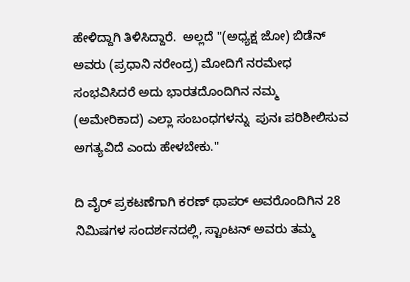ಹೇಳಿದ್ದಾಗಿ ತಿಳಿಸಿದ್ದಾರೆ.  ಅಲ್ಲದೆ "(ಅಧ್ಯಕ್ಷ ಜೋ) ಬಿಡೆನ್ ಅವರು (ಪ್ರಧಾನಿ ನರೇಂದ್ರ) ಮೋದಿಗೆ ನರಮೇಧ ಸಂಭವಿಸಿದರೆ ಅದು ಭಾರತದೊಂದಿಗಿನ ನಮ್ಮ (ಅಮೇರಿಕಾದ) ಎಲ್ಲಾ ಸಂಬಂಧಗಳನ್ನು  ಪುನಃ ಪರಿಶೀಲಿಸುವ  ಅಗತ್ಯವಿದೆ ಎಂದು ಹೇಳಬೇಕು."

ದಿ ವೈರ್‌ ಪ್ರಕಟಣೆಗಾಗಿ ಕರಣ್ ಥಾಪರ್ ಅವರೊಂದಿಗಿನ 28 ನಿಮಿಷಗಳ ಸಂದರ್ಶನದಲ್ಲಿ, ಸ್ಟಾಂಟನ್ ಅವರು ತಮ್ಮ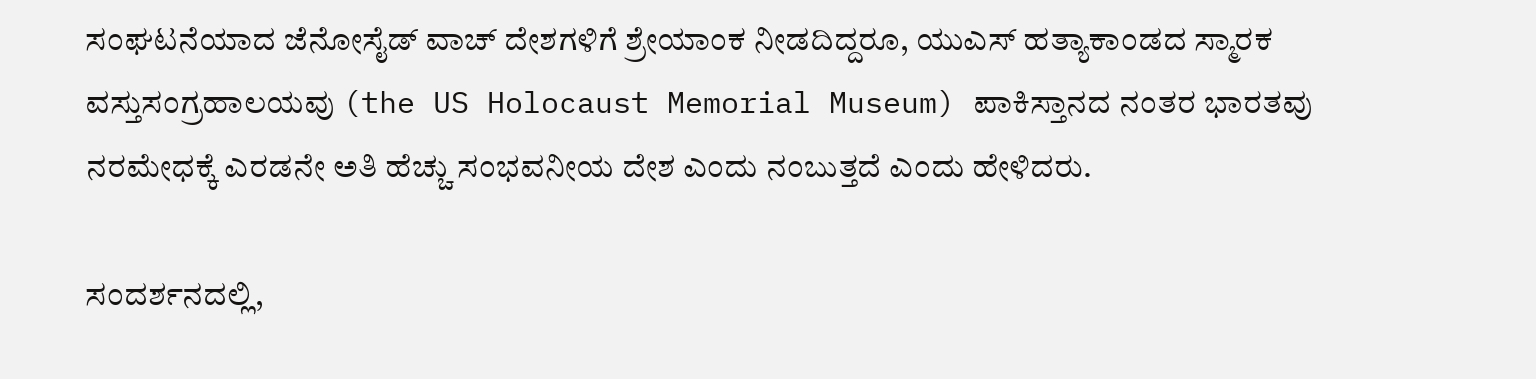ಸಂಘಟನೆಯಾದ ಜೆನೋಸೈಡ್ ವಾಚ್ ದೇಶಗಳಿಗೆ ಶ್ರೇಯಾಂಕ ನೀಡದಿದ್ದರೂ, ಯುಎಸ್ ಹತ್ಯಾಕಾಂಡದ ಸ್ಮಾರಕ ವಸ್ತುಸಂಗ್ರಹಾಲಯವು (the US Holocaust Memorial Museum) ಪಾಕಿಸ್ತಾನದ ನಂತರ ಭಾರತವು ನರಮೇಧಕ್ಕೆ ಎರಡನೇ ಅತಿ ಹೆಚ್ಚು ಸಂಭವನೀಯ ದೇಶ ಎಂದು ನಂಬುತ್ತದೆ ಎಂದು ಹೇಳಿದರು.

ಸಂದರ್ಶನದಲ್ಲಿ,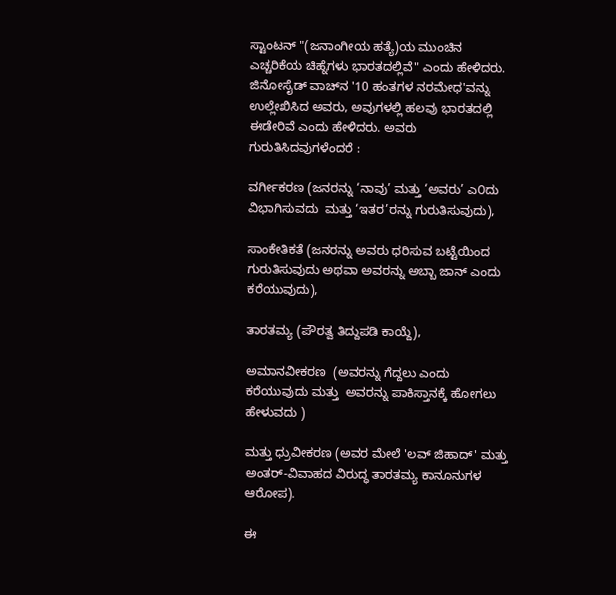ಸ್ಟಾಂಟನ್ "(ಜನಾಂಗೀಯ ಹತ್ಯೆ)ಯ ಮುಂಚಿನ ಎಚ್ಚರಿಕೆಯ ಚಿಹ್ನೆಗಳು ಭಾರತದಲ್ಲಿವೆ" ಎಂದು ಹೇಳಿದರು. ಜಿನೋಸೈಡ್ ವಾಚ್‌ನ '10 ಹಂತಗಳ ನರಮೇಧ'ವನ್ನು ಉಲ್ಲೇಖಿಸಿದ ಅವರು, ಅವುಗಳಲ್ಲಿ ಹಲವು ಭಾರತದಲ್ಲಿ ಈಡೇರಿವೆ ಎಂದು ಹೇಳಿದರು. ಅವರು ಗುರುತಿಸಿದವುಗಳೆಂದರೆ :

ವರ್ಗೀಕರಣ (ಜನರನ್ನು ‘ನಾವು’ ಮತ್ತು ‘ಅವರು’ ಎ೦ದು ವಿಭಾಗಿಸುವದು  ಮತ್ತು ‘ಇತರ’ರನ್ನು ಗುರುತಿಸುವುದು),

ಸಾಂಕೇತಿಕತೆ (ಜನರನ್ನು ಅವರು ಧರಿಸುವ ಬಟ್ಟೆಯಿಂದ ಗುರುತಿಸುವುದು ಅಥವಾ ಅವರನ್ನು ಅಬ್ಬಾ ಜಾನ್ ಎಂದು ಕರೆಯುವುದು),

ತಾರತಮ್ಯ (ಪೌರತ್ವ ತಿದ್ದುಪಡಿ ಕಾಯ್ದೆ),

ಅಮಾನವೀಕರಣ  (ಅವರನ್ನು ಗೆದ್ದಲು ಎಂದು ಕರೆಯುವುದು ಮತ್ತು  ಅವರನ್ನು ಪಾಕಿಸ್ತಾನಕ್ಕೆ ಹೋಗಲು ಹೇಳುವದು )

ಮತ್ತು ಧ್ರುವೀಕರಣ (ಅವರ ಮೇಲೆ 'ಲವ್ ಜಿಹಾದ್' ಮತ್ತು ಅಂತರ್-ವಿವಾಹದ ವಿರುದ್ಧ ತಾರತಮ್ಯ ಕಾನೂನುಗಳ ಆರೋಪ).

ಈ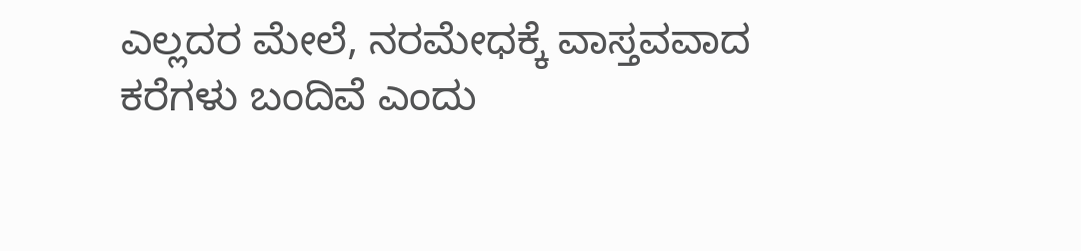ಎಲ್ಲದರ ಮೇಲೆ, ನರಮೇಧಕ್ಕೆ ವಾಸ್ತವವಾದ ಕರೆಗಳು ಬಂದಿವೆ ಎಂದು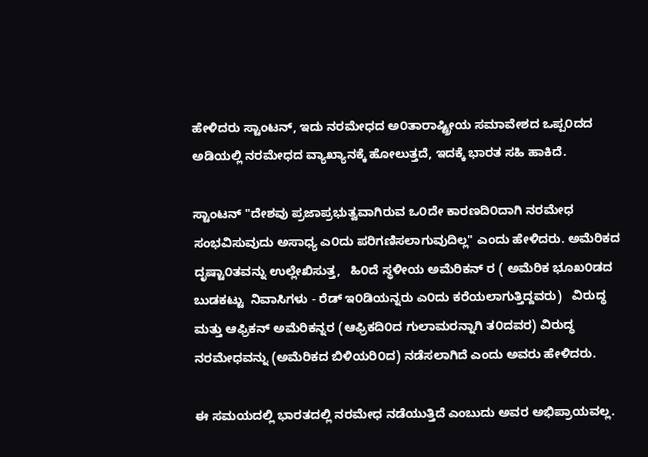ಹೇಳಿದರು ಸ್ಟಾಂಟನ್, ಇದು ನರಮೇಧದ ಅ೦ತಾರಾಷ್ಟ್ರೀಯ ಸಮಾವೇಶದ ಒಪ್ಪ೦ದದ ಅಡಿಯಲ್ಲಿ ನರಮೇಧದ ವ್ಯಾಖ್ಯಾನಕ್ಕೆ ಹೋಲುತ್ತದೆ, ಇದಕ್ಕೆ ಭಾರತ ಸಹಿ ಹಾಕಿದೆ.

ಸ್ಟಾಂಟನ್ "ದೇಶವು ಪ್ರಜಾಪ್ರಭುತ್ವವಾಗಿರುವ ಒ೦ದೇ ಕಾರಣದಿ೦ದಾಗಿ ನರಮೇಧ ಸಂಭವಿಸುವುದು ಅಸಾಧ್ಯ ಎ೦ದು ಪರಿಗಣಿಸಲಾಗುವುದಿಲ್ಲ" ಎಂದು ಹೇಳಿದರು. ಅಮೆರಿಕದ ದೃಷ್ಟಾ೦ತವನ್ನು ಉಲ್ಲೇಖಿಸುತ್ತ,   ಹಿ೦ದೆ ಸ್ಥಳೀಯ ಅಮೆರಿಕನ್ ರ ( ಅಮೆರಿಕ ಭೂಖ೦ಡದ ಬುಡಕಟ್ಟು  ನಿವಾಸಿಗಳು - ರೆಡ್ ಇ೦ಡಿಯನ್ನರು ಎ೦ದು ಕರೆಯಲಾಗುತ್ತಿದ್ದವರು)   ವಿರುದ್ಧ ಮತ್ತು ಆಫ್ರಿಕನ್ ಅಮೆರಿಕನ್ನರ (ಆಫ್ರಿಕದಿ೦ದ ಗುಲಾಮರನ್ನಾಗಿ ತ೦ದವರ) ವಿರುದ್ಧ ನರಮೇಧವನ್ನು (ಅಮೆರಿಕದ ಬಿಳಿಯರಿ೦ದ) ನಡೆಸಲಾಗಿದೆ ಎಂದು ಅವರು ಹೇಳಿದರು.

ಈ ಸಮಯದಲ್ಲಿ ಭಾರತದಲ್ಲಿ ನರಮೇಧ ನಡೆಯುತ್ತಿದೆ ಎಂಬುದು ಅವರ ಅಭಿಪ್ರಾಯವಲ್ಲ.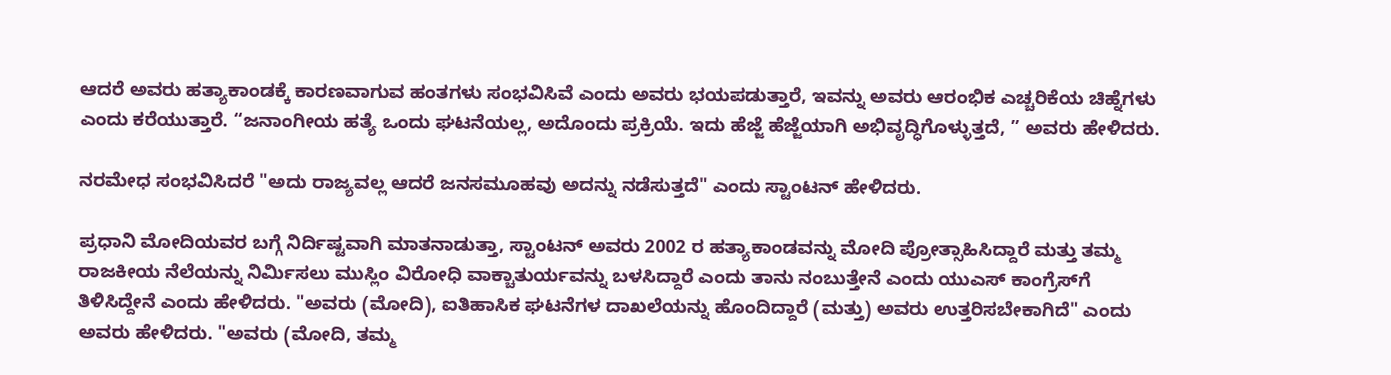ಆದರೆ ಅವರು ಹತ್ಯಾಕಾಂಡಕ್ಕೆ ಕಾರಣವಾಗುವ ಹಂತಗಳು ಸಂಭವಿಸಿವೆ ಎಂದು ಅವರು ಭಯಪಡುತ್ತಾರೆ, ಇವನ್ನು ಅವರು ಆರಂಭಿಕ ಎಚ್ಚರಿಕೆಯ ಚಿಹ್ನೆಗಳು ಎಂದು ಕರೆಯುತ್ತಾರೆ. “ಜನಾಂಗೀಯ ಹತ್ಯೆ ಒಂದು ಘಟನೆಯಲ್ಲ, ಅದೊಂದು ಪ್ರಕ್ರಿಯೆ. ಇದು ಹೆಜ್ಜೆ ಹೆಜ್ಜೆಯಾಗಿ ಅಭಿವೃದ್ಧಿಗೊಳ್ಳುತ್ತದೆ, ” ಅವರು ಹೇಳಿದರು.

ನರಮೇಧ ಸಂಭವಿಸಿದರೆ "ಅದು ರಾಜ್ಯವಲ್ಲ ಆದರೆ ಜನಸಮೂಹವು ಅದನ್ನು ನಡೆಸುತ್ತದೆ" ಎಂದು ಸ್ಟಾಂಟನ್ ಹೇಳಿದರು.

ಪ್ರಧಾನಿ ಮೋದಿಯವರ ಬಗ್ಗೆ ನಿರ್ದಿಷ್ಟವಾಗಿ ಮಾತನಾಡುತ್ತಾ, ಸ್ಟಾಂಟನ್ ಅವರು 2002 ರ ಹತ್ಯಾಕಾಂಡವನ್ನು ಮೋದಿ ಪ್ರೋತ್ಸಾಹಿಸಿದ್ದಾರೆ ಮತ್ತು ತಮ್ಮ ರಾಜಕೀಯ ನೆಲೆಯನ್ನು ನಿರ್ಮಿಸಲು ಮುಸ್ಲಿಂ ವಿರೋಧಿ ವಾಕ್ಚಾತುರ್ಯವನ್ನು ಬಳಸಿದ್ದಾರೆ ಎಂದು ತಾನು ನಂಬುತ್ತೇನೆ ಎಂದು ಯುಎಸ್ ಕಾಂಗ್ರೆಸ್‌ಗೆ ತಿಳಿಸಿದ್ದೇನೆ ಎಂದು ಹೇಳಿದರು. "ಅವರು (ಮೋದಿ), ಐತಿಹಾಸಿಕ ಘಟನೆಗಳ ದಾಖಲೆಯನ್ನು ಹೊಂದಿದ್ದಾರೆ (ಮತ್ತು) ಅವರು ಉತ್ತರಿಸಬೇಕಾಗಿದೆ" ಎಂದು ಅವರು ಹೇಳಿದರು. "ಅವರು (ಮೋದಿ, ತಮ್ಮ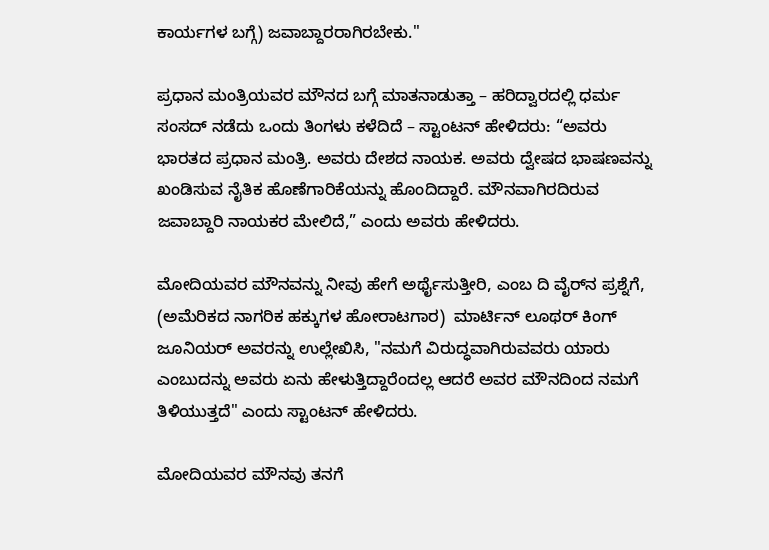ಕಾರ್ಯಗಳ ಬಗ್ಗೆ) ಜವಾಬ್ದಾರರಾಗಿರಬೇಕು."

ಪ್ರಧಾನ ಮಂತ್ರಿಯವರ ಮೌನದ ಬಗ್ಗೆ ಮಾತನಾಡುತ್ತಾ – ಹರಿದ್ವಾರದಲ್ಲಿ ಧರ್ಮ ಸಂಸದ್ ನಡೆದು ಒಂದು ತಿಂಗಳು ಕಳೆದಿದೆ – ಸ್ಟಾಂಟನ್ ಹೇಳಿದರು: “ಅವರು ಭಾರತದ ಪ್ರಧಾನ ಮಂತ್ರಿ. ಅವರು ದೇಶದ ನಾಯಕ. ಅವರು ದ್ವೇಷದ ಭಾಷಣವನ್ನು ಖಂಡಿಸುವ ನೈತಿಕ ಹೊಣೆಗಾರಿಕೆಯನ್ನು ಹೊಂದಿದ್ದಾರೆ. ಮೌನವಾಗಿರದಿರುವ ಜವಾಬ್ದಾರಿ ನಾಯಕರ ಮೇಲಿದೆ,” ಎಂದು ಅವರು ಹೇಳಿದರು.

ಮೋದಿಯವರ ಮೌನವನ್ನು ನೀವು ಹೇಗೆ ಅರ್ಥೈಸುತ್ತೀರಿ, ಎಂಬ ದಿ ವೈರ್‌ನ ಪ್ರಶ್ನೆಗೆ, (ಅಮೆರಿಕದ ನಾಗರಿಕ ಹಕ್ಕುಗಳ ಹೋರಾಟಗಾರ)  ಮಾರ್ಟಿನ್ ಲೂಥರ್ ಕಿಂಗ್ ಜೂನಿಯರ್ ಅವರನ್ನು ಉಲ್ಲೇಖಿಸಿ, "ನಮಗೆ ವಿರುದ್ಧವಾಗಿರುವವರು ಯಾರು ಎಂಬುದನ್ನು ಅವರು ಏನು ಹೇಳುತ್ತಿದ್ದಾರೆಂದಲ್ಲ ಆದರೆ ಅವರ ಮೌನದಿಂದ ನಮಗೆ ತಿಳಿಯುತ್ತದೆ" ಎಂದು ಸ್ಟಾಂಟನ್ ಹೇಳಿದರು.

ಮೋದಿಯವರ ಮೌನವು ತನಗೆ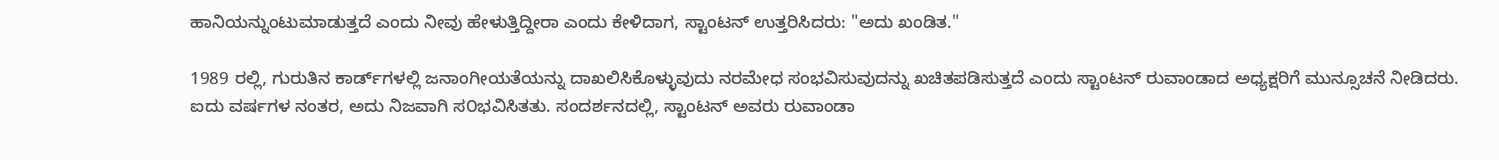ಹಾನಿಯನ್ನುಂಟುಮಾಡುತ್ತದೆ ಎಂದು ನೀವು ಹೇಳುತ್ತಿದ್ದೀರಾ ಎಂದು ಕೇಳಿದಾಗ, ಸ್ಟಾಂಟನ್ ಉತ್ತರಿಸಿದರು: "ಅದು ಖಂಡಿತ."

1989 ರಲ್ಲಿ, ಗುರುತಿನ ಕಾರ್ಡ್‌ಗಳಲ್ಲಿ ಜನಾಂಗೀಯತೆಯನ್ನು ದಾಖಲಿಸಿಕೊಳ್ಳುವುದು ನರಮೇಧ ಸಂಭವಿಸುವುದನ್ನು ಖಚಿತಪಡಿಸುತ್ತದೆ ಎಂದು ಸ್ಟಾಂಟನ್ ರುವಾಂಡಾದ ಅಧ್ಯಕ್ಷರಿಗೆ ಮುನ್ಸೂಚನೆ ನೀಡಿದರು. ಐದು ವರ್ಷಗಳ ನಂತರ, ಅದು ನಿಜವಾಗಿ ಸ೦ಭವಿಸಿತತು. ಸಂದರ್ಶನದಲ್ಲಿ, ಸ್ಟಾಂಟನ್ ಅವರು ರುವಾಂಡಾ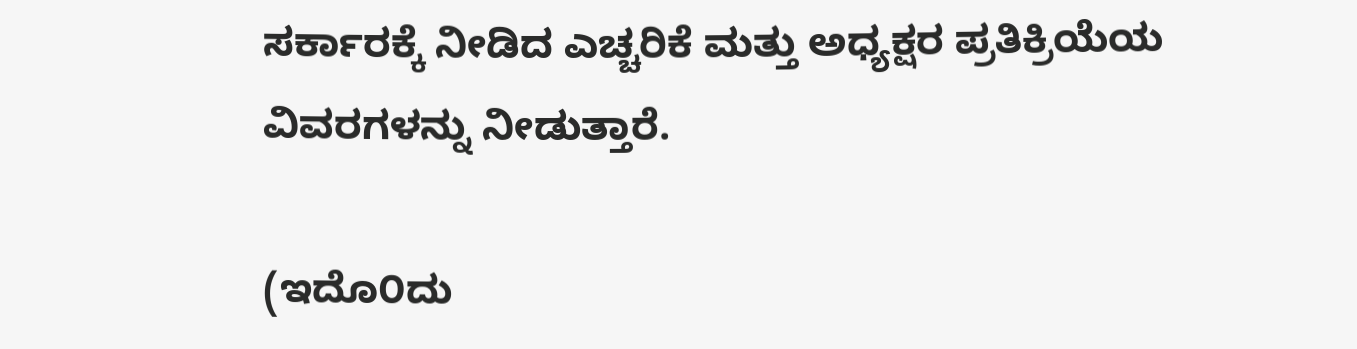ಸರ್ಕಾರಕ್ಕೆ ನೀಡಿದ ಎಚ್ಚರಿಕೆ ಮತ್ತು ಅಧ್ಯಕ್ಷರ ಪ್ರತಿಕ್ರಿಯೆಯ ವಿವರಗಳನ್ನು ನೀಡುತ್ತಾರೆ.

(ಇದೊ೦ದು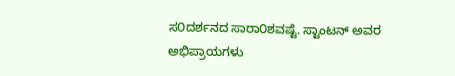ಸ೦ದರ್ಶನದ ಸಾರಾ೦ಶವಷ್ಟೆ. ಸ್ಟಾಂಟನ್ ಅವರ ಅಭಿಪ್ರಾಯಗಳು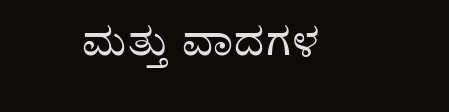ಮತ್ತು ವಾದಗಳ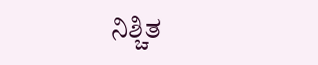ನಿಶ್ಚಿತ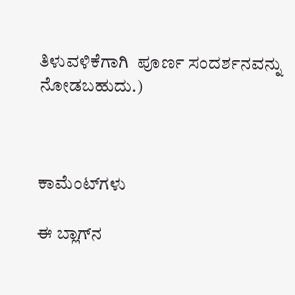ತಿಳುವಳಿಕೆಗಾಗಿ  ಪೂರ್ಣ ಸಂದರ್ಶನವನ್ನು ನೋಡಬಹುದು.)



ಕಾಮೆಂಟ್‌ಗಳು

ಈ ಬ್ಲಾಗ್‌ನ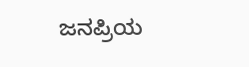ಜನಪ್ರಿಯ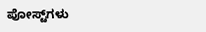ಪೋಸ್ಟ್‌ಗಳು